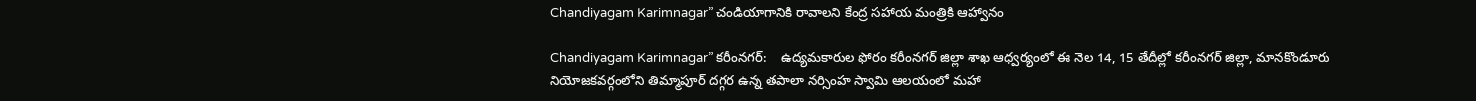Chandiyagam Karimnagar” చండియాగానికి రావాల‌ని కేంద్ర స‌హాయ మంత్రికి ఆహ్వానం

Chandiyagam Karimnagar” కరీంనగర్:    ఉద్యమకారుల ఫోరం కరీంనగర్ జిల్లా శాఖ ఆధ్వర్యంలో ఈ నెల 14, 15 తేదీల్లో కరీంనగర్ జిల్లా, మానకొండూరు నియోజకవర్గంలోని తిమ్మాపూర్ దగ్గర ఉన్న తపాలా నర్సింహ స్వామి ఆలయంలో మహా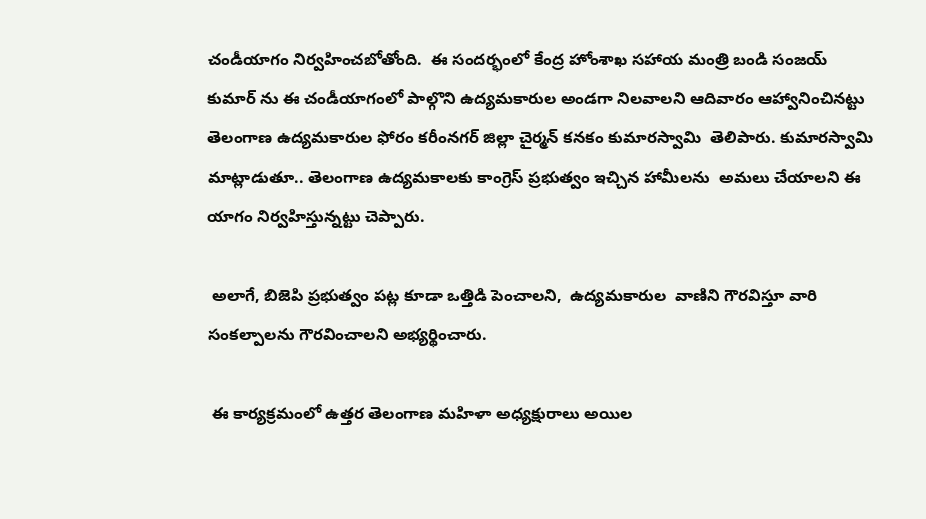చండీయాగం నిర్వహించబోతోంది.  ఈ సందర్భంలో కేంద్ర హోంశాఖ సహాయ మంత్రి బండి సంజయ్ కుమార్ ను ఈ చండీయాగంలో పాల్గొని ఉద్యమకారుల అండగా నిలవాలని ఆదివారం ఆహ్వానించిన‌ట్టు తెలంగాణ ఉద్యమకారుల ఫోరం కరీంనగర్ జిల్లా చైర్మన్ కనకం కుమారస్వామి  తెలిపారు. కుమారస్వామి  మాట్లాడుతూ.. తెలంగాణ ఉద్యమకాలకు కాంగ్రెస్ ప్రభుత్వం ఇచ్చిన హామీలను  అమలు చేయాలని ఈ యాగం నిర్వ‌హిస్తున్న‌ట్టు చెప్పారు.

 అలాగే, బిజెపి ప్రభుత్వం పట్ల కూడా ఒత్తిడి పెంచాలని,  ఉద్యమకారుల  వాణిని గౌరవిస్తూ వారి సంకల్పాలను గౌరవించాలని అభ్యర్థించారు.

 ఈ కార్యక్రమంలో ఉత్తర తెలంగాణ మహిళా అధ్యక్షురాలు అయిల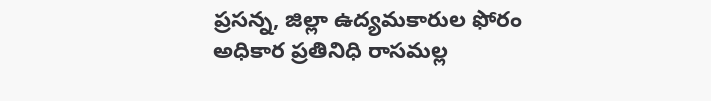ప్రసన్న, జిల్లా ఉద్యమకారుల ఫోరం అధికార ప్రతినిధి రాసమల్ల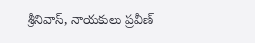శ్రీనివాస్, నాయకులు ప్రవీణ్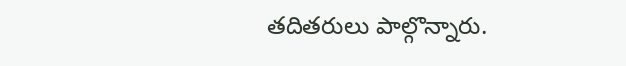తదితరులు పాల్గొన్నారు.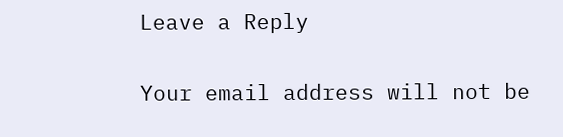Leave a Reply

Your email address will not be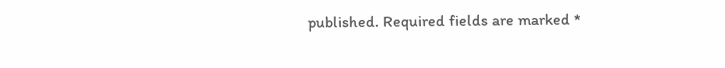published. Required fields are marked *